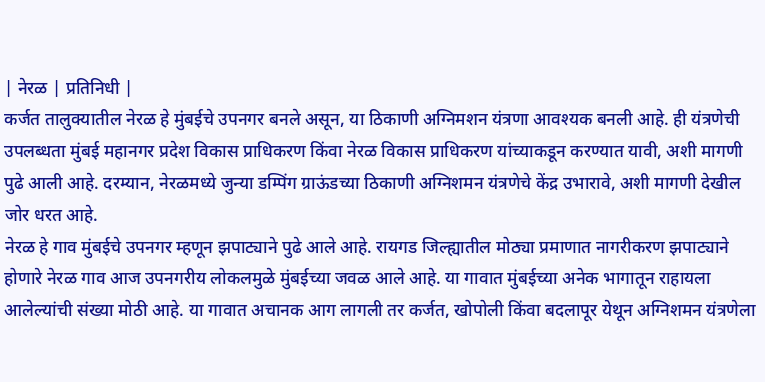| नेरळ | प्रतिनिधी |
कर्जत तालुक्यातील नेरळ हे मुंबईचे उपनगर बनले असून, या ठिकाणी अग्निमशन यंत्रणा आवश्यक बनली आहे. ही यंत्रणेची उपलब्धता मुंबई महानगर प्रदेश विकास प्राधिकरण किंवा नेरळ विकास प्राधिकरण यांच्याकडून करण्यात यावी, अशी मागणी पुढे आली आहे. दरम्यान, नेरळमध्ये जुन्या डम्पिंग ग्राऊंडच्या ठिकाणी अग्निशमन यंत्रणेचे केंद्र उभारावे, अशी मागणी देखील जोर धरत आहे.
नेरळ हे गाव मुंबईचे उपनगर म्हणून झपाट्याने पुढे आले आहे. रायगड जिल्ह्यातील मोठ्या प्रमाणात नागरीकरण झपाट्याने होणारे नेरळ गाव आज उपनगरीय लोकलमुळे मुंबईच्या जवळ आले आहे. या गावात मुंबईच्या अनेक भागातून राहायला आलेल्यांची संख्या मोठी आहे. या गावात अचानक आग लागली तर कर्जत, खोपोली किंवा बदलापूर येथून अग्निशमन यंत्रणेला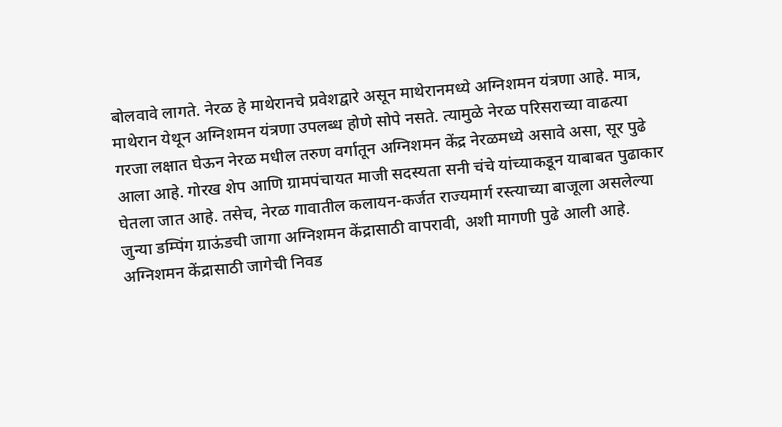बोलवावे लागते. नेरळ हे माथेरानचे प्रवेशद्वारे असून माथेरानमध्ये अग्निशमन यंत्रणा आहे. मात्र, माथेरान येथून अग्निशमन यंत्रणा उपलब्ध होणे सोपे नसते. त्यामुळे नेरळ परिसराच्या वाढत्या गरजा लक्षात घेऊन नेरळ मधील तरुण वर्गातून अग्निशमन केंद्र नेरळमध्ये असावे असा, सूर पुढे आला आहे. गोरख शेप आणि ग्रामपंचायत माजी सदस्यता सनी चंचे यांच्याकडून याबाबत पुढाकार घेतला जात आहे. तसेच, नेरळ गावातील कलायन-कर्जत राज्यमार्ग रस्त्याच्या बाजूला असलेल्या जुन्या डम्पिंग ग्राऊंडची जागा अग्निशमन केंद्रासाठी वापरावी, अशी मागणी पुढे आली आहे. अग्निशमन केंद्रासाठी जागेची निवड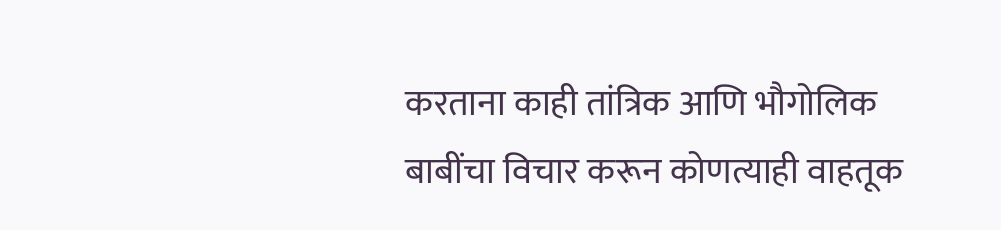करताना काही तांत्रिक आणि भौगोलिक बाबींचा विचार करून कोणत्याही वाहतूक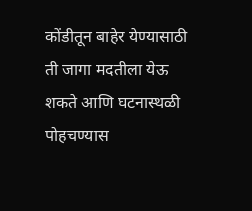कोंडीतून बाहेर येण्यासाठी ती जागा मदतीला येऊ शकते आणि घटनास्थळी पोहचण्यास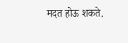मदत होऊ शकते.